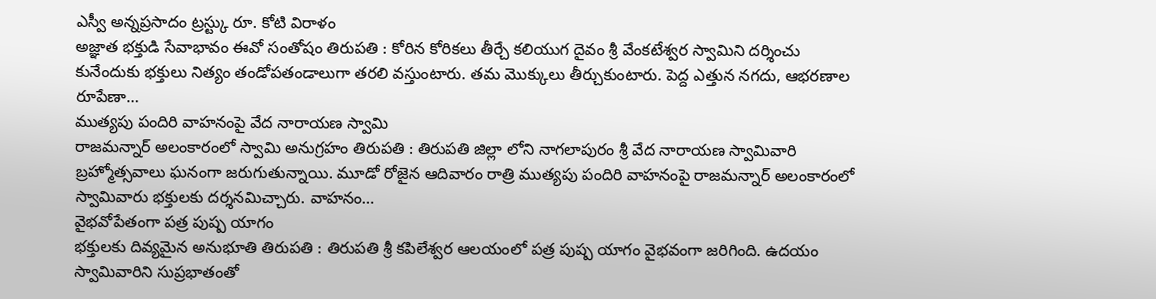ఎస్వీ అన్నప్రసాదం ట్రస్ట్కు రూ. కోటి విరాళం
అజ్ఞాత భక్తుడి సేవాభావం ఈవో సంతోషం తిరుపతి : కోరిన కోరికలు తీర్చే కలియుగ దైవం శ్రీ వేంకటేశ్వర స్వామిని దర్శించు కునేందుకు భక్తులు నిత్యం తండోపతండాలుగా తరలి వస్తుంటారు. తమ మొక్కులు తీర్చుకుంటారు. పెద్ద ఎత్తున నగదు, ఆభరణాల రూపేణా…
ముత్యపు పందిరి వాహనంపై వేద నారాయణ స్వామి
రాజమన్నార్ అలంకారంలో స్వామి అనుగ్రహం తిరుపతి : తిరుపతి జిల్లా లోని నాగలాపురం శ్రీ వేద నారాయణ స్వామివారి బ్రహ్మోత్సవాలు ఘనంగా జరుగుతున్నాయి. మూడో రోజైన ఆదివారం రాత్రి ముత్యపు పందిరి వాహనంపై రాజమన్నార్ అలంకారంలో స్వామివారు భక్తులకు దర్శనమిచ్చారు. వాహనం…
వైభవోపేతంగా పత్ర పుష్ప యాగం
భక్తులకు దివ్యమైన అనుభూతి తిరుపతి : తిరుపతి శ్రీ కపిలేశ్వర ఆలయంలో పత్ర పుష్ప యాగం వైభవంగా జరిగింది. ఉదయం స్వామివారిని సుప్రభాతంతో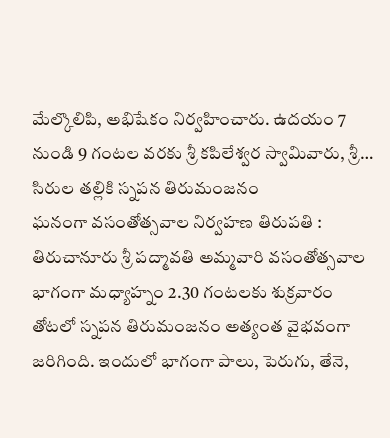మేల్కొలిపి, అభిషేకం నిర్వహించారు. ఉదయం 7 నుండి 9 గంటల వరకు శ్రీ కపిలేశ్వర స్వామివారు, శ్రీ…
సిరుల తల్లికి స్నపన తిరుమంజనం
ఘనంగా వసంతోత్సవాల నిర్వహణ తిరుపతి : తిరుచానూరు శ్రీ పద్మావతి అమ్మవారి వసంతోత్సవాల భాగంగా మధ్యాహ్నం 2.30 గంటలకు శుక్రవారం తోటలో స్నపన తిరుమంజనం అత్యంత వైభవంగా జరిగింది. ఇందులో భాగంగా పాలు, పెరుగు, తేనె,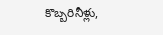కొబ్బరినీళ్లు,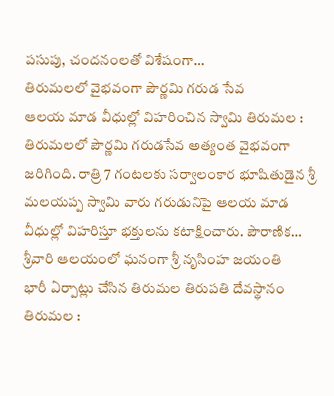పసుపు, చందనంలతో విశేషంగా…
తిరుమలలో వైభవంగా పౌర్ణమి గరుడ సేవ
ఆలయ మాడ వీధుల్లో విహరించిన స్వామి తిరుమల : తిరుమలలో పౌర్ణమి గరుడసేవ అత్యంత వైభవంగా జరిగింది. రాత్రి 7 గంటలకు సర్వాలంకార భూషితుడైన శ్రీ మలయప్ప స్వామి వారు గరుడునిపై ఆలయ మాడ వీధుల్లో విహరిస్తూ భక్తులను కటాక్షించారు. పౌరాణిక…
శ్రీవారి ఆలయంలో ఘనంగా శ్రీ నృసింహ జయంతి
భారీ ఏర్పాట్లు చేసిన తిరుమల తిరుపతి దేవస్థానం తిరుమల :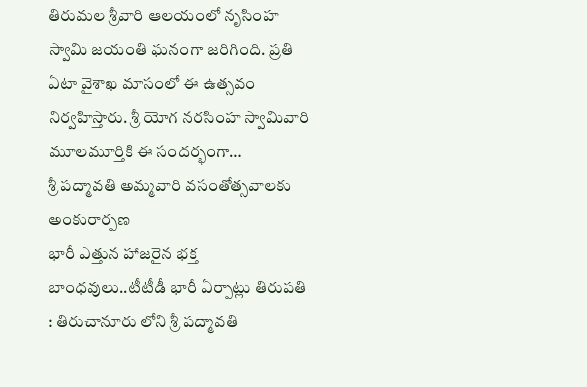తిరుమల శ్రీవారి ఆలయంలో నృసింహ స్వామి జయంతి ఘనంగా జరిగింది. ప్రతి ఏటా వైశాఖ మాసంలో ఈ ఉత్సవం నిర్వహిస్తారు. శ్రీ యోగ నరసింహ స్వామివారి మూలమూర్తికి ఈ సందర్భంగా…
శ్రీ పద్మావతి అమ్మవారి వసంతోత్సవాలకు అంకురార్పణ
భారీ ఎత్తున హాజరైన భక్త బాంధవులు..టీటీడీ భారీ ఏర్పాట్లు తిరుపతి : తిరుచానూరు లోని శ్రీ పద్మావతి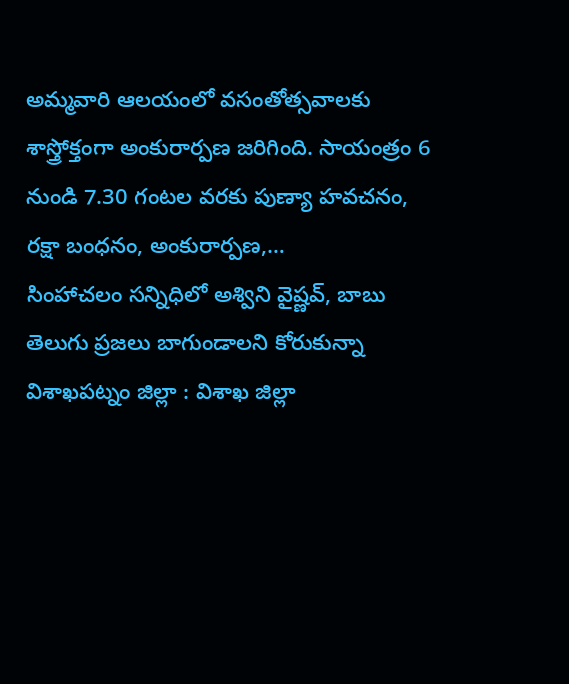అమ్మవారి ఆలయంలో వసంతోత్సవాలకు శాస్త్రోక్తంగా అంకురార్పణ జరిగింది. సాయంత్రం 6 నుండి 7.30 గంటల వరకు పుణ్యా హవచనం, రక్షా బంధనం, అంకురార్పణ,…
సింహాచలం సన్నిధిలో అశ్విని వైష్ణవ్, బాబు
తెలుగు ప్రజలు బాగుండాలని కోరుకున్నా విశాఖపట్నం జిల్లా : విశాఖ జిల్లా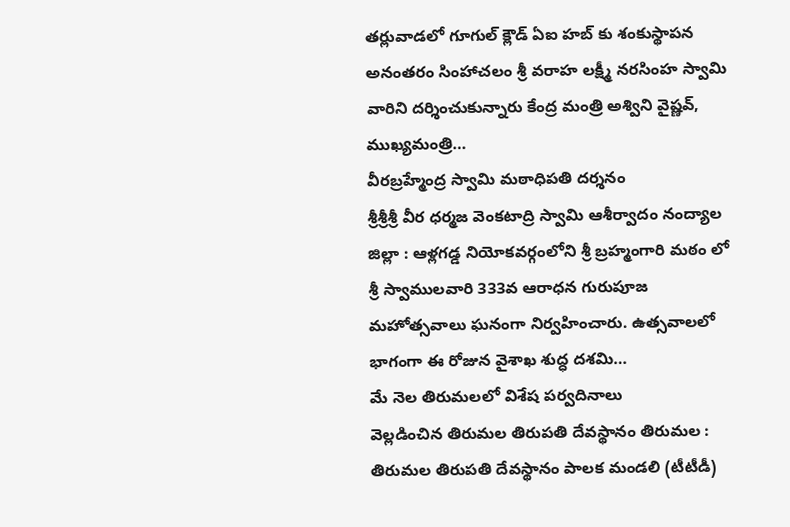తర్లువాడలో గూగుల్ క్లౌడ్ ఏఐ హబ్ కు శంకుస్థాపన అనంతరం సింహాచలం శ్రీ వరాహ లక్ష్మీ నరసింహ స్వామి వారిని దర్శించుకున్నారు కేంద్ర మంత్రి అశ్విని వైష్ణవ్, ముఖ్యమంత్రి…
వీరబ్రహ్మేంద్ర స్వామి మఠాధిపతి దర్శనం
శ్రీశ్రీశ్రీ వీర ధర్మజ వెంకటాద్రి స్వామి ఆశీర్వాదం నంద్యాల జిల్లా : ఆళ్లగడ్డ నియోకవర్గంలోని శ్రీ బ్రహ్మంగారి మఠం లో శ్రీ స్వాములవారి 333వ ఆరాధన గురుపూజ మహోత్సవాలు ఘనంగా నిర్వహించారు. ఉత్సవాలలో భాగంగా ఈ రోజున వైశాఖ శుద్ధ దశమి…
మే నెల తిరుమలలో విశేష పర్వదినాలు
వెల్లడించిన తిరుమల తిరుపతి దేవస్థానం తిరుమల : తిరుమల తిరుపతి దేవస్థానం పాలక మండలి (టీటీడీ)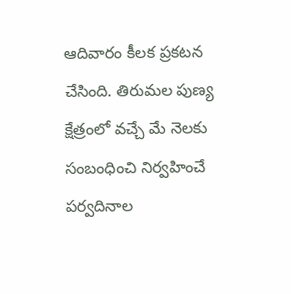ఆదివారం కీలక ప్రకటన చేసింది. తిరుమల పుణ్య క్షేత్రంలో వచ్చే మే నెలకు సంబంధించి నిర్వహించే పర్వదినాల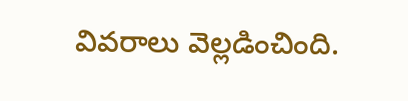వివరాలు వెల్లడించింది.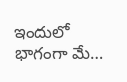ఇందులో భాగంగా మే…